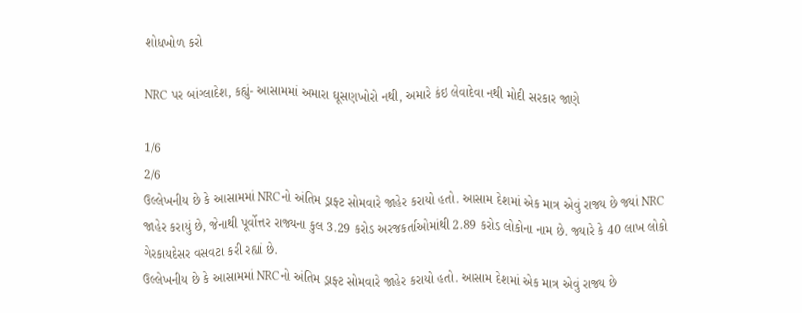શોધખોળ કરો

NRC પર બાંગ્લાદેશ, કહ્યું- આસામમાં અમારા ઘૂસણખોરો નથી, અમારે કંઇ લેવાદેવા નથી મોદી સરકાર જાણે

1/6
2/6
ઉલ્લેખનીય છે કે આસામમાં NRCનો અંતિમ ડ્રાફ્ટ સોમવારે જાહેર કરાયો હતો. આસામ દેશમાં એક માત્ર એવું રાજ્ય છે જ્યાં NRC જાહેર કરાયું છે, જેનાથી પૂર્વોત્તર રાજ્યના કુલ 3.29 કરોડ અરજકર્તાઓમાંથી 2.89 કરોડ લોકોના નામ છે. જ્યારે કે 40 લાખ લોકો ગેરકાયદેસર વસવટા કરી રહ્યાં છે.
ઉલ્લેખનીય છે કે આસામમાં NRCનો અંતિમ ડ્રાફ્ટ સોમવારે જાહેર કરાયો હતો. આસામ દેશમાં એક માત્ર એવું રાજ્ય છે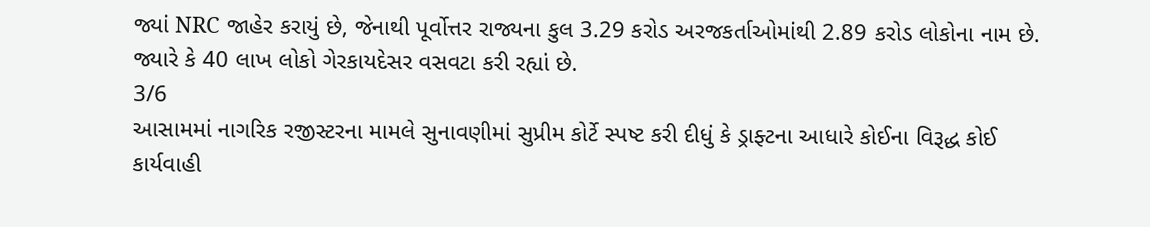જ્યાં NRC જાહેર કરાયું છે, જેનાથી પૂર્વોત્તર રાજ્યના કુલ 3.29 કરોડ અરજકર્તાઓમાંથી 2.89 કરોડ લોકોના નામ છે. જ્યારે કે 40 લાખ લોકો ગેરકાયદેસર વસવટા કરી રહ્યાં છે.
3/6
આસામમાં નાગરિક રજીસ્ટરના મામલે સુનાવણીમાં સુપ્રીમ કોર્ટે સ્પષ્ટ કરી દીધું કે ડ્રાફ્ટના આધારે કોઈના વિરૂદ્ધ કોઈ કાર્યવાહી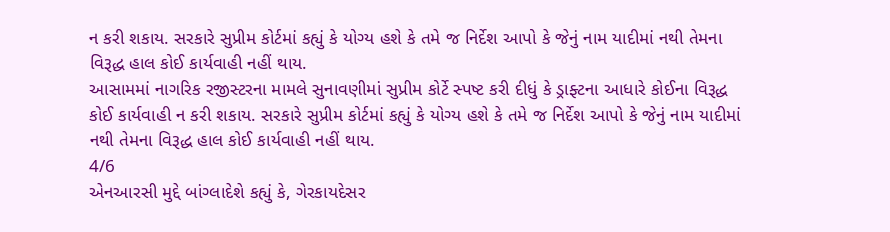ન કરી શકાય. સરકારે સુપ્રીમ કોર્ટમાં કહ્યું કે યોગ્ય હશે કે તમે જ નિર્દેશ આપો કે જેનું નામ યાદીમાં નથી તેમના વિરૂદ્ધ હાલ કોઈ કાર્યવાહી નહીં થાય.
આસામમાં નાગરિક રજીસ્ટરના મામલે સુનાવણીમાં સુપ્રીમ કોર્ટે સ્પષ્ટ કરી દીધું કે ડ્રાફ્ટના આધારે કોઈના વિરૂદ્ધ કોઈ કાર્યવાહી ન કરી શકાય. સરકારે સુપ્રીમ કોર્ટમાં કહ્યું કે યોગ્ય હશે કે તમે જ નિર્દેશ આપો કે જેનું નામ યાદીમાં નથી તેમના વિરૂદ્ધ હાલ કોઈ કાર્યવાહી નહીં થાય.
4/6
એનઆરસી મુદ્દે બાંગ્લાદેશે કહ્યું કે, ગેરકાયદેસર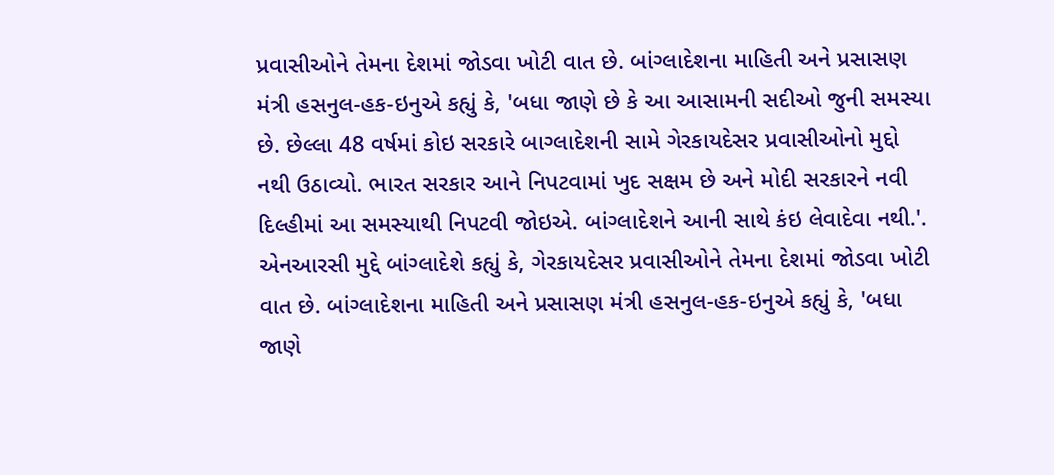પ્રવાસીઓને તેમના દેશમાં જોડવા ખોટી વાત છે. બાંગ્લાદેશના માહિતી અને પ્રસાસણ મંત્રી હસનુલ-હક-ઇનુએ કહ્યું કે, 'બધા જાણે છે કે આ આસામની સદીઓ જુની સમસ્યા છે. છેલ્લા 48 વર્ષમાં કોઇ સરકારે બાગ્લાદેશની સામે ગેરકાયદેસર પ્રવાસીઓનો મુદ્દો નથી ઉઠાવ્યો. ભારત સરકાર આને નિપટવામાં ખુદ સક્ષમ છે અને મોદી સરકારને નવી દિલ્હીમાં આ સમસ્યાથી નિપટવી જોઇએ. બાંગ્લાદેશને આની સાથે કંઇ લેવાદેવા નથી.'.
એનઆરસી મુદ્દે બાંગ્લાદેશે કહ્યું કે, ગેરકાયદેસર પ્રવાસીઓને તેમના દેશમાં જોડવા ખોટી વાત છે. બાંગ્લાદેશના માહિતી અને પ્રસાસણ મંત્રી હસનુલ-હક-ઇનુએ કહ્યું કે, 'બધા જાણે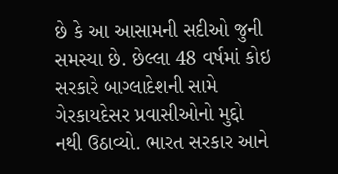છે કે આ આસામની સદીઓ જુની સમસ્યા છે. છેલ્લા 48 વર્ષમાં કોઇ સરકારે બાગ્લાદેશની સામે ગેરકાયદેસર પ્રવાસીઓનો મુદ્દો નથી ઉઠાવ્યો. ભારત સરકાર આને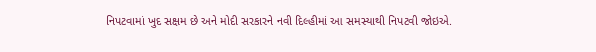નિપટવામાં ખુદ સક્ષમ છે અને મોદી સરકારને નવી દિલ્હીમાં આ સમસ્યાથી નિપટવી જોઇએ.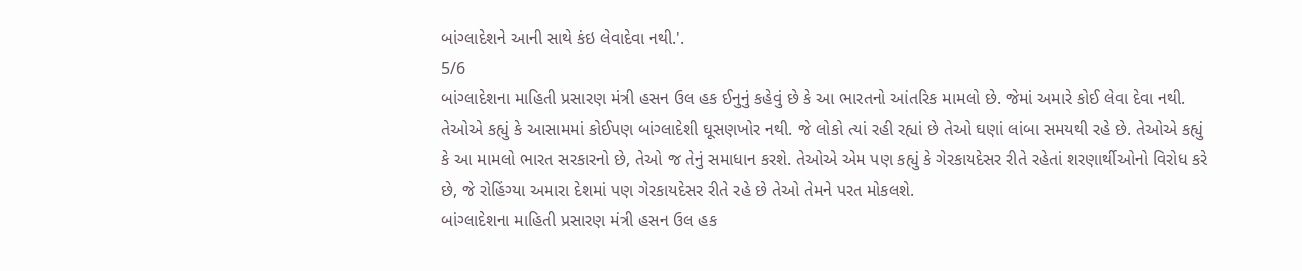બાંગ્લાદેશને આની સાથે કંઇ લેવાદેવા નથી.'.
5/6
બાંગ્લાદેશના માહિતી પ્રસારણ મંત્રી હસન ઉલ હક ઈનુનું કહેવું છે કે આ ભારતનો આંતરિક મામલો છે. જેમાં અમારે કોઈ લેવા દેવા નથી. તેઓએ કહ્યું કે આસામમાં કોઈપણ બાંગ્લાદેશી ઘૂસણખોર નથી. જે લોકો ત્યાં રહી રહ્યાં છે તેઓ ઘણાં લાંબા સમયથી રહે છે. તેઓએ કહ્યું કે આ મામલો ભારત સરકારનો છે, તેઓ જ તેનું સમાધાન કરશે. તેઓએ એમ પણ કહ્યું કે ગેરકાયદેસર રીતે રહેતાં શરણાર્થીઓનો વિરોધ કરે છે, જે રોહિંગ્યા અમારા દેશમાં પણ ગેરકાયદેસર રીતે રહે છે તેઓ તેમને પરત મોકલશે.
બાંગ્લાદેશના માહિતી પ્રસારણ મંત્રી હસન ઉલ હક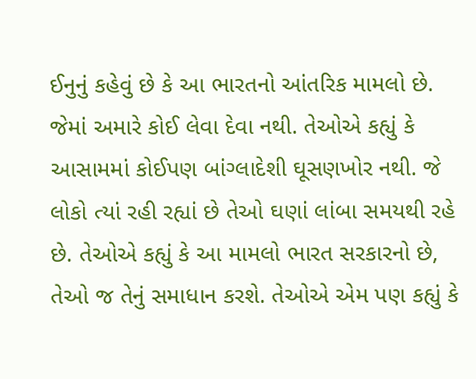ઈનુનું કહેવું છે કે આ ભારતનો આંતરિક મામલો છે. જેમાં અમારે કોઈ લેવા દેવા નથી. તેઓએ કહ્યું કે આસામમાં કોઈપણ બાંગ્લાદેશી ઘૂસણખોર નથી. જે લોકો ત્યાં રહી રહ્યાં છે તેઓ ઘણાં લાંબા સમયથી રહે છે. તેઓએ કહ્યું કે આ મામલો ભારત સરકારનો છે, તેઓ જ તેનું સમાધાન કરશે. તેઓએ એમ પણ કહ્યું કે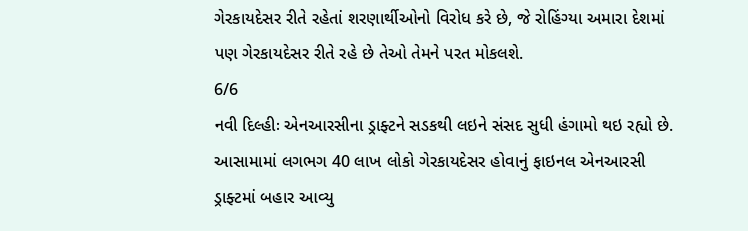ગેરકાયદેસર રીતે રહેતાં શરણાર્થીઓનો વિરોધ કરે છે, જે રોહિંગ્યા અમારા દેશમાં પણ ગેરકાયદેસર રીતે રહે છે તેઓ તેમને પરત મોકલશે.
6/6
નવી દિલ્હીઃ એનઆરસીના ડ્રાફ્ટને સડકથી લઇને સંસદ સુધી હંગામો થઇ રહ્યો છે. આસામામાં લગભગ 40 લાખ લોકો ગેરકાયદેસર હોવાનું ફાઇનલ એનઆરસી ડ્રાફ્ટમાં બહાર આવ્યુ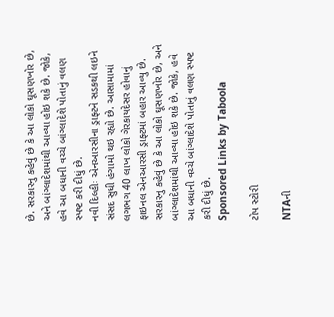છે. સરકારનુ કહેવું છે કે આ લોકો ઘૂસણખોર છે, અને બાંગ્લાદેશમાંથી આવ્યા હોઇ શકે છે. જોકે, હવે આ બધાની વચ્ચે બાંગ્લાદેશે પોતાનું વલણ સ્પષ્ટ કરી દીધું છે.
નવી દિલ્હીઃ એનઆરસીના ડ્રાફ્ટને સડકથી લઇને સંસદ સુધી હંગામો થઇ રહ્યો છે. આસામામાં લગભગ 40 લાખ લોકો ગેરકાયદેસર હોવાનું ફાઇનલ એનઆરસી ડ્રાફ્ટમાં બહાર આવ્યુ છે. સરકારનુ કહેવું છે કે આ લોકો ઘૂસણખોર છે, અને બાંગ્લાદેશમાંથી આવ્યા હોઇ શકે છે. જોકે, હવે આ બધાની વચ્ચે બાંગ્લાદેશે પોતાનું વલણ સ્પષ્ટ કરી દીધું છે.
Sponsored Links by Taboola

ટોપ સ્ટોરી

NTAની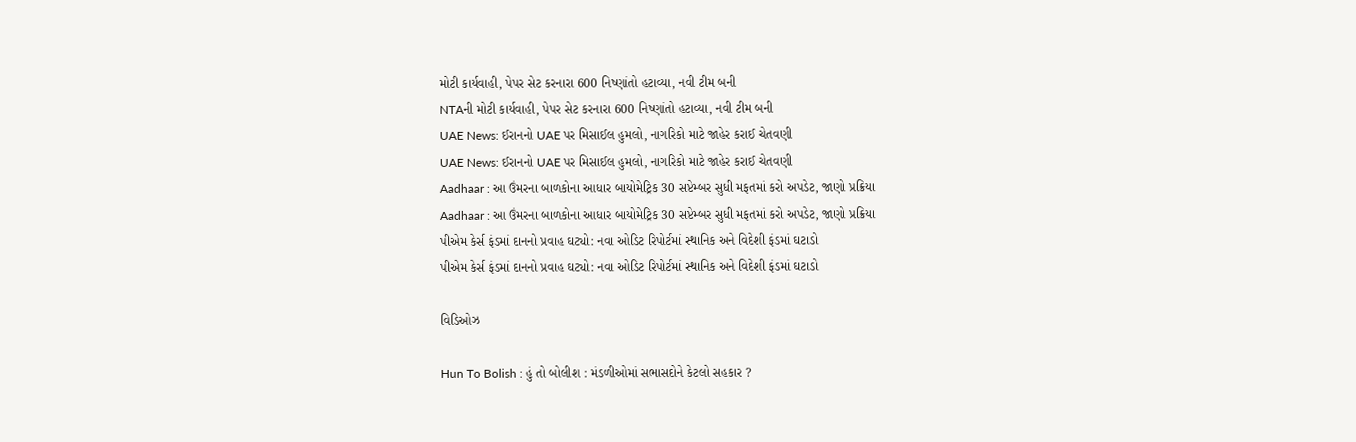મોટી કાર્યવાહી, પેપર સેટ કરનારા 600 નિષ્ણાંતો હટાવ્યા, નવી ટીમ બની
NTAની મોટી કાર્યવાહી, પેપર સેટ કરનારા 600 નિષ્ણાંતો હટાવ્યા, નવી ટીમ બની
UAE News: ઈરાનનો UAE પર મિસાઈલ હુમલો, નાગરિકો માટે જાહેર કરાઈ ચેતવણી
UAE News: ઈરાનનો UAE પર મિસાઈલ હુમલો, નાગરિકો માટે જાહેર કરાઈ ચેતવણી
Aadhaar : આ ઉંમરના બાળકોના આધાર બાયોમેટ્રિક 30 સપ્ટેમ્બર સુધી મફતમાં કરો અપડેટ, જાણો પ્રક્રિયા
Aadhaar : આ ઉંમરના બાળકોના આધાર બાયોમેટ્રિક 30 સપ્ટેમ્બર સુધી મફતમાં કરો અપડેટ, જાણો પ્રક્રિયા
પીએમ કેર્સ ફંડમાં દાનનો પ્રવાહ ઘટ્યો: નવા ઓડિટ રિપોર્ટમાં સ્થાનિક અને વિદેશી ફંડમાં ઘટાડો
પીએમ કેર્સ ફંડમાં દાનનો પ્રવાહ ઘટ્યો: નવા ઓડિટ રિપોર્ટમાં સ્થાનિક અને વિદેશી ફંડમાં ઘટાડો

વિડિઓઝ

Hun To Bolish : હું તો બોલીશ : મંડળીઓમાં સભાસદોને કેટલો સહકાર ?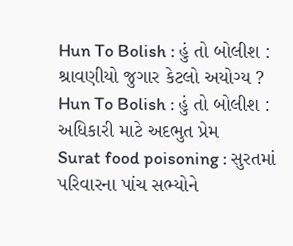Hun To Bolish : હું તો બોલીશ : શ્રાવણીયો જુગાર કેટલો અયોગ્ય ?
Hun To Bolish : હું તો બોલીશ : અધિકારી માટે અદભુત પ્રેમ
Surat food poisoning : સુરતમાં પરિવારના પાંચ સભ્યોને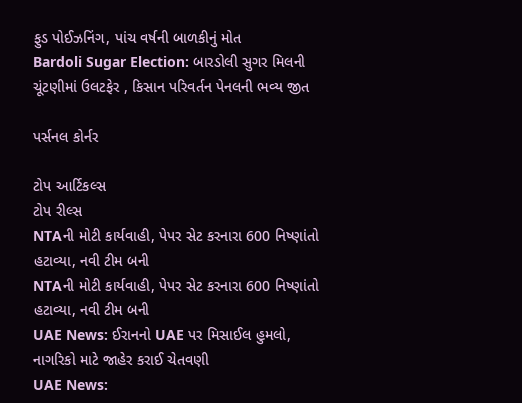ફુડ પોઈઝનિંગ, પાંચ વર્ષની બાળકીનું મોત
Bardoli Sugar Election: બારડોલી સુગર મિલની ચૂંટણીમાં ઉલટફેર , કિસાન પરિવર્તન પેનલની ભવ્ય જીત

પર્સનલ કોર્નર

ટોપ આર્ટિકલ્સ
ટોપ રીલ્સ
NTAની મોટી કાર્યવાહી, પેપર સેટ કરનારા 600 નિષ્ણાંતો હટાવ્યા, નવી ટીમ બની
NTAની મોટી કાર્યવાહી, પેપર સેટ કરનારા 600 નિષ્ણાંતો હટાવ્યા, નવી ટીમ બની
UAE News: ઈરાનનો UAE પર મિસાઈલ હુમલો, નાગરિકો માટે જાહેર કરાઈ ચેતવણી
UAE News: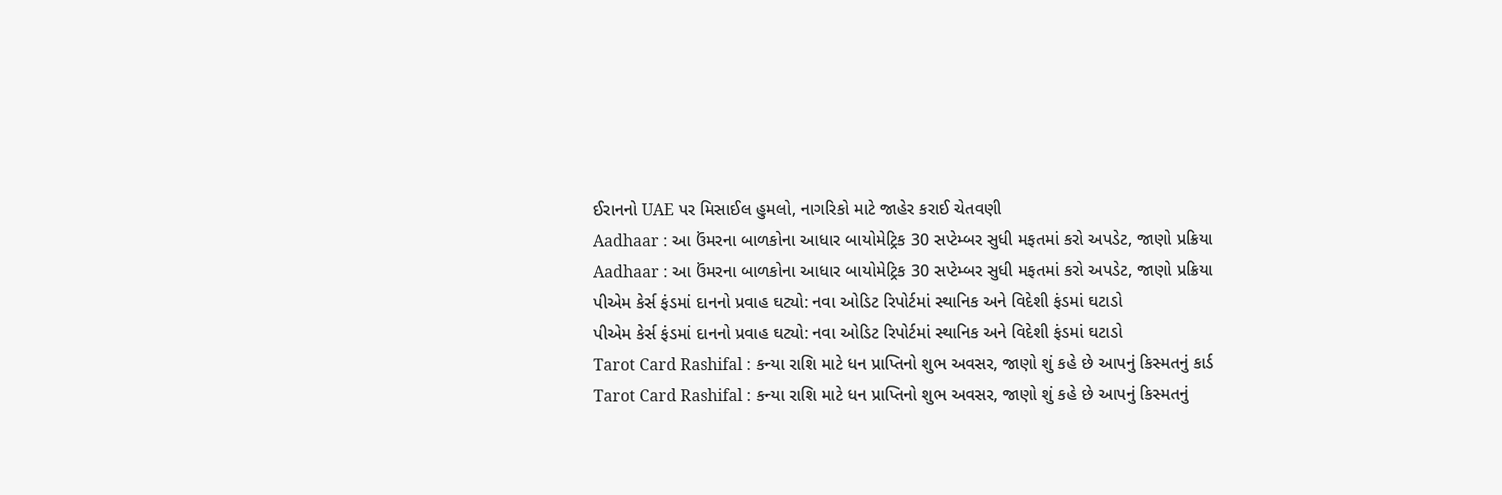ઈરાનનો UAE પર મિસાઈલ હુમલો, નાગરિકો માટે જાહેર કરાઈ ચેતવણી
Aadhaar : આ ઉંમરના બાળકોના આધાર બાયોમેટ્રિક 30 સપ્ટેમ્બર સુધી મફતમાં કરો અપડેટ, જાણો પ્રક્રિયા
Aadhaar : આ ઉંમરના બાળકોના આધાર બાયોમેટ્રિક 30 સપ્ટેમ્બર સુધી મફતમાં કરો અપડેટ, જાણો પ્રક્રિયા
પીએમ કેર્સ ફંડમાં દાનનો પ્રવાહ ઘટ્યો: નવા ઓડિટ રિપોર્ટમાં સ્થાનિક અને વિદેશી ફંડમાં ઘટાડો
પીએમ કેર્સ ફંડમાં દાનનો પ્રવાહ ઘટ્યો: નવા ઓડિટ રિપોર્ટમાં સ્થાનિક અને વિદેશી ફંડમાં ઘટાડો
Tarot Card Rashifal : કન્યા રાશિ માટે ધન પ્રાપ્તિનો શુભ અવસર, જાણો શું કહે છે આપનું કિસ્મતનું કાર્ડ
Tarot Card Rashifal : કન્યા રાશિ માટે ધન પ્રાપ્તિનો શુભ અવસર, જાણો શું કહે છે આપનું કિસ્મતનું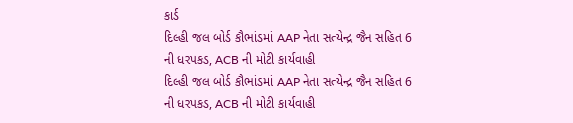કાર્ડ
દિલ્હી જલ બોર્ડ કૌભાંડમાં AAP નેતા સત્યેન્દ્ર જૈન સહિત 6 ની ધરપકડ, ACB ની મોટી કાર્યવાહી
દિલ્હી જલ બોર્ડ કૌભાંડમાં AAP નેતા સત્યેન્દ્ર જૈન સહિત 6 ની ધરપકડ, ACB ની મોટી કાર્યવાહી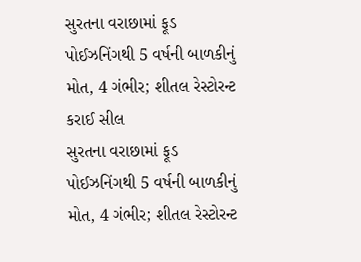સુરતના વરાછામાં ફૂડ પોઈઝનિંગથી 5 વર્ષની બાળકીનું મોત, 4 ગંભીર; શીતલ રેસ્ટોરન્ટ કરાઈ સીલ
સુરતના વરાછામાં ફૂડ પોઈઝનિંગથી 5 વર્ષની બાળકીનું મોત, 4 ગંભીર; શીતલ રેસ્ટોરન્ટ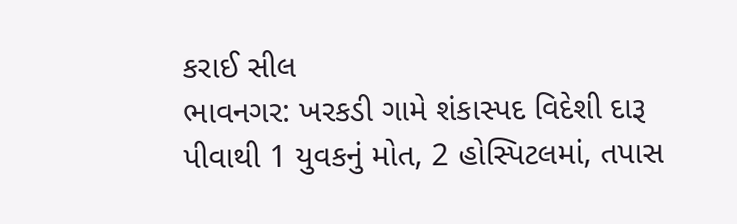કરાઈ સીલ
ભાવનગર: ખરકડી ગામે શંકાસ્પદ વિદેશી દારૂ પીવાથી 1 યુવકનું મોત, 2 હોસ્પિટલમાં, તપાસ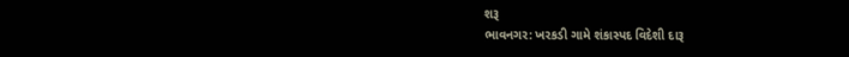શરૂ
ભાવનગર: ખરકડી ગામે શંકાસ્પદ વિદેશી દારૂ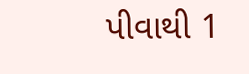પીવાથી 1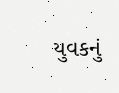યુવકનું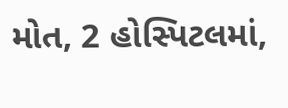મોત, 2 હોસ્પિટલમાં,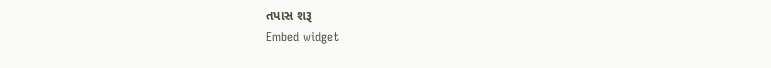તપાસ શરૂ
Embed widget